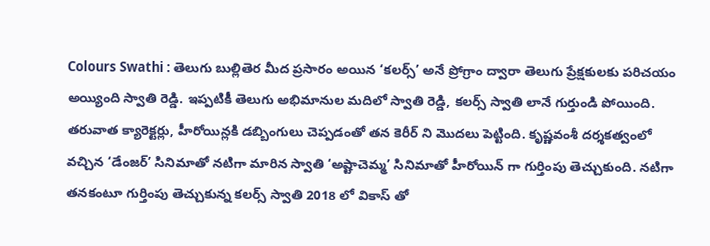Colours Swathi : తెలుగు బుల్లితెర మీద ప్రసారం అయిన ‘కలర్స్’ అనే ప్రోగ్రాం ద్వారా తెలుగు ప్రేక్షకులకు పరిచయం అయ్యింది స్వాతి రెడ్డి. ఇప్పటికీ తెలుగు అభిమానుల మదిలో స్వాతి రెడ్డి, కలర్స్ స్వాతి లానే గుర్తుండి పోయింది. తరువాత క్యారెక్టర్లు, హీరోయిన్లకి డబ్బింగులు చెప్పడంతో తన కెరీర్ ని మొదలు పెట్టింది. కృష్ణవంశీ దర్శకత్వంలో వచ్చిన ‘డేంజర్’ సినిమాతో నటిగా మారిన స్వాతి ‘అష్టాచెమ్మ’ సినిమాతో హీరోయిన్ గా గుర్తింపు తెచ్చుకుంది. నటిగా తనకంటూ గుర్తింపు తెచ్చుకున్న కలర్స్ స్వాతి 2018 లో వికాస్ తో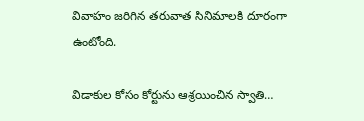వివాహం జరిగిన తరువాత సినిమాలకి దూరంగా ఉంటోంది.

విడాకుల కోసం కోర్టును ఆశ్రయించిన స్వాతి…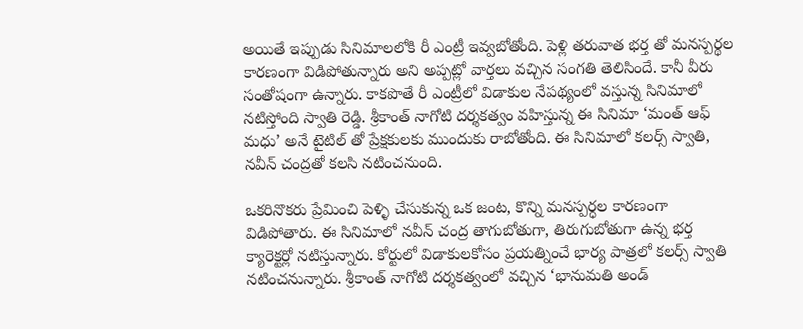అయితే ఇప్పుడు సినిమాలలోకి రీ ఎంట్రీ ఇవ్వబోతోంది. పెళ్లి తరువాత భర్త తో మనస్పర్థల కారణంగా విడిపోతున్నారు అని అప్పట్లో వార్తలు వచ్చిన సంగతి తెలిసిందే. కానీ వీరు సంతోషంగా ఉన్నారు. కాకపొతే రీ ఎంట్రీలో విడాకుల నేపథ్యంలో వస్తున్న సినిమాలో నటిస్తోంది స్వాతి రెడ్డి. శ్రీకాంత్ నాగోటి దర్శకత్వం వహిస్తున్న ఈ సినిమా ‘మంత్ ఆఫ్ మధు’ అనే టైటిల్ తో ప్రేక్షకులకు ముందుకు రాబోతోంది. ఈ సినిమాలో కలర్స్ స్వాతి, నవీన్ చంద్రతో కలసి నటించనుంది.

ఒకరినొకరు ప్రేమించి పెళ్ళి చేసుకున్న ఒక జంట, కొన్ని మనస్పర్ధల కారణంగా విడిపోతారు. ఈ సినిమాలో నవీన్ చంద్ర తాగుబోతుగా, తిరుగుబోతుగా ఉన్న భర్త క్యారెక్టర్లో నటిస్తున్నారు. కోర్టులో విడాకులకోసం ప్రయత్నించే భార్య పాత్రలో కలర్స్ స్వాతి నటించనున్నారు. శ్రీకాంత్ నాగోటి దర్శకత్వంలో వచ్చిన ‘భానుమతి అండ్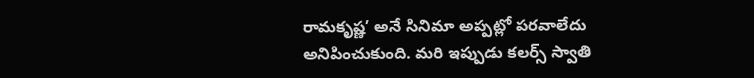రామకృష్ణ’ అనే సినిమా అప్పట్లో పరవాలేదు అనిపించుకుంది. మరి ఇప్పుడు కలర్స్ స్వాతి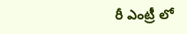రీ ఎంట్రీ లో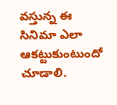వస్తున్న ఈ సినిమా ఎలా ఆకట్టుకుంటుందో చూడాలి.